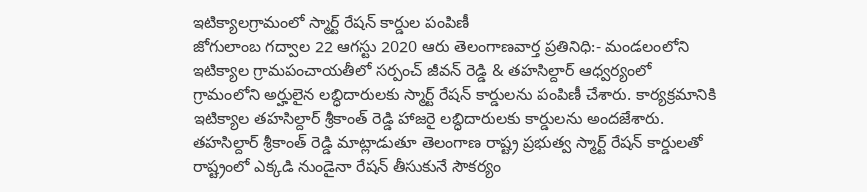ఇటిక్యాలగ్రామంలో స్మార్ట్ రేషన్ కార్డుల పంపిణీ
జోగులాంబ గద్వాల 22 ఆగస్టు 2020 ఆరు తెలంగాణవార్త ప్రతినిధి:- మండలంలోని ఇటిక్యాల గ్రామపంచాయతీలో సర్పంచ్ జీవన్ రెడ్డి & తహసిల్దార్ ఆధ్వర్యంలో గ్రామంలోని అర్హులైన లబ్ధిదారులకు స్మార్ట్ రేషన్ కార్డులను పంపిణీ చేశారు. కార్యక్రమానికి ఇటిక్యాల తహసిల్దార్ శ్రీకాంత్ రెడ్డి హాజరై లబ్ధిదారులకు కార్డులను అందజేశారు. తహసిల్దార్ శ్రీకాంత్ రెడ్డి మాట్లాడుతూ తెలంగాణ రాష్ట్ర ప్రభుత్వ స్మార్ట్ రేషన్ కార్డులతో రాష్ట్రంలో ఎక్కడి నుండైనా రేషన్ తీసుకునే సౌకర్యం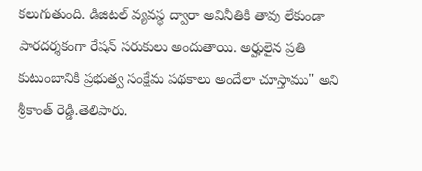కలుగుతుంది. డిజిటల్ వ్యవస్థ ద్వారా అవినీతికి తావు లేకుండా పారదర్శకంగా రేషన్ సరుకులు అందుతాయి. అర్హులైన ప్రతి కుటుంబానికి ప్రభుత్వ సంక్షేమ పథకాలు అందేలా చూస్తాము" అని శ్రీకాంత్ రెడ్డి.తెలిపారు.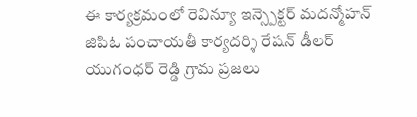ఈ కార్యక్రమంలో రెవిన్యూ ఇన్స్పెక్టర్ మదన్మోహన్ జిపిఓ పంచాయతీ కార్యదర్శి రేషన్ డీలర్ యుగంధర్ రెడ్డి గ్రామ ప్రజలు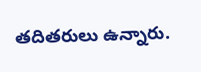తదితరులు ఉన్నారు.